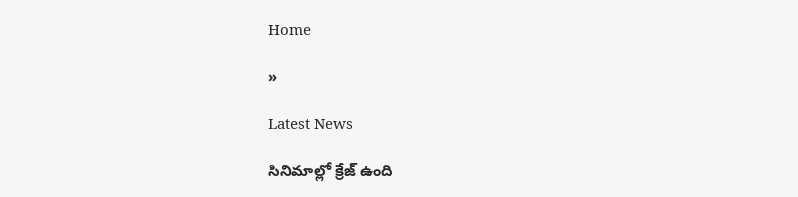Home

»

Latest News

సినిమాల్లో క్రేజ్ ఉంది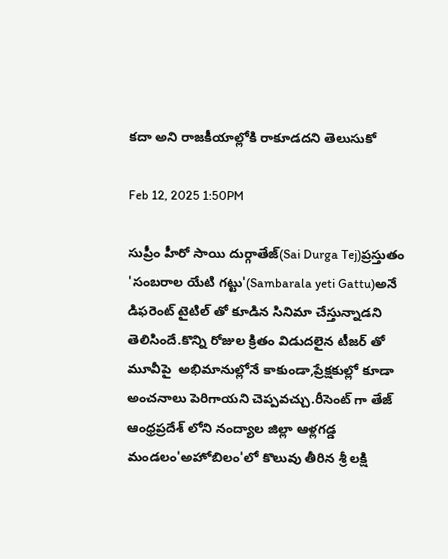కదా అని రాజకీయాల్లోకి రాకూడదని తెలుసుకో

Feb 12, 2025 1:50PM

సుప్రీం హీరో సాయి దుర్గాతేజ్(Sai Durga Tej)ప్రస్తుతం 'సంబరాల యేటి గట్టు'(Sambarala yeti Gattu)అనే డిఫరెంట్ టైటిల్ తో కూడిన సినిమా చేస్తున్నాడని తెలిసిందే.కొన్ని రోజుల క్రితం విడుదలైన టీజర్ తో మూవీపై  అభిమానుల్లోనే కాకుండా,ప్రేక్షకుల్లో కూడా అంచనాలు పెరిగాయని చెప్పవచ్చు.రీసెంట్ గా తేజ్ ఆంధ్రప్రదేశ్ లోని నంద్యాల జిల్లా ఆళ్లగడ్డ మండలం'అహోబిలం'లో కొలువు తీరిన శ్రీ లక్షి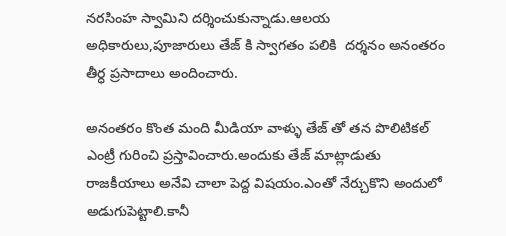నరసింహ స్వామిని దర్శించుకున్నాడు.ఆలయ అధికారులు,పూజారులు తేజ్ కి స్వాగతం పలికి  దర్శనం అనంతరం తీర్ధ ప్రసాదాలు అందించారు.

అనంతరం కొంత మంది మీడియా వాళ్ళు తేజ్ తో తన పొలిటికల్ ఎంట్రీ గురించి ప్రస్తావించారు.అందుకు తేజ్ మాట్లాడుతు రాజకీయాలు అనేవి చాలా పెద్ద విషయం.ఎంతో నేర్చుకొని అందులో అడుగుపెట్టాలి.కానీ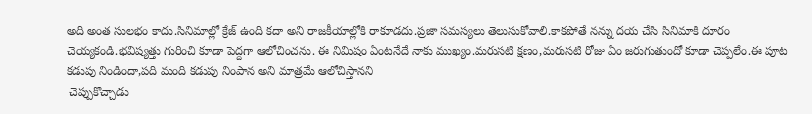అది అంత సులభం కాదు.సినిమాల్లో క్రేజ్ ఉంది కదా అని రాజకీయాల్లోకి రాకూడదు.ప్రజా సమస్యలు తెలుసుకోవాలి.కాకపోతే నన్ను దయ చేసి సినిమాకి దూరం చెయ్యకండి.భవిష్యత్తు గురించి కూడా పెద్దగా ఆలోచించను. ఈ నిమిషం ఏంటనేదే నాకు ముఖ్యం.మరుసటి క్షణం,మరుసటి రోజు ఏం జరుగుతుందో కూడా చెప్పలేం.ఈ పూట కడుపు నిండిందా,పది మంది కడుపు నింపాన అని మాత్రమే ఆలోచిస్తానని
 చెప్పుకొచ్చాడు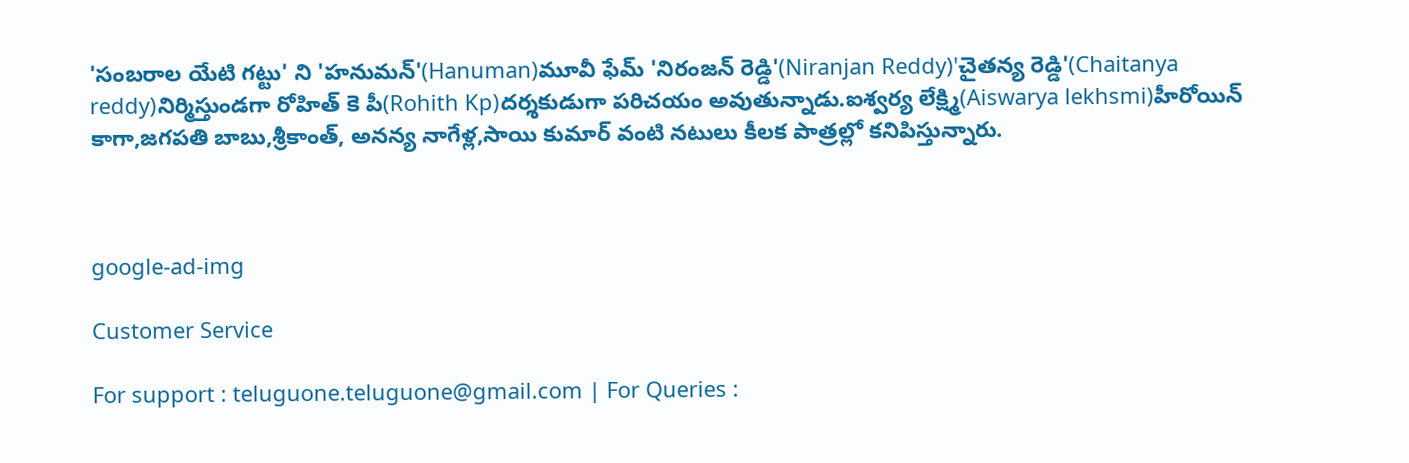'సంబరాల యేటి గట్టు' ని 'హనుమన్'(Hanuman)మూవీ ఫేమ్ 'నిరంజన్ రెడ్డి'(Niranjan Reddy)'చైతన్య రెడ్డి'(Chaitanya reddy)నిర్మిస్తుండగా రోహిత్ కె పీ(Rohith Kp)దర్శకుడుగా పరిచయం అవుతున్నాడు.ఐశ్వర్య లేక్ష్మి(Aiswarya lekhsmi)హీరోయిన్ కాగా,జగపతి బాబు,శ్రీకాంత్, అనన్య నాగేళ్ల,సాయి కుమార్ వంటి నటులు కీలక పాత్రల్లో కనిపిస్తున్నారు.



google-ad-img

Customer Service

For support : teluguone.teluguone@gmail.com | For Queries :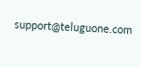support@teluguone.com